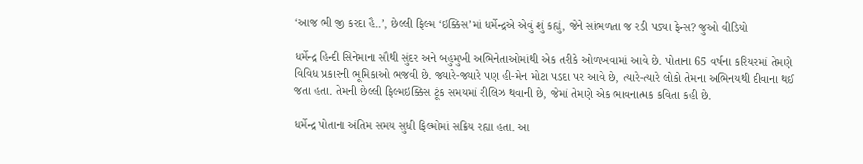‘આજ ભી જી કરદા હૈ..’, છેલ્લી ફિલ્મ ‘ઇક્કિસ’માં ધર્મેન્દ્રએ એવું શું કહ્યું, જેને સાંભળતા જ રડી પડ્યા ફેન્સ? જુઓ વીડિયો

ધર્મેન્દ્ર હિન્દી સિનેમાના સૌથી સુંદર અને બહુમુખી અભિનેતાઓમાંથી એક તરીકે ઓળખવામાં આવે છે. પોતાના 65 વર્ષના કરિયરમાં તેમણે વિવિધ પ્રકારની ભૂમિકાઓ ભજવી છે. જ્યારે-જ્યારે પણ હી-મેન મોટા પડદા પર આવે છે, ત્યારે-ત્યારે લોકો તેમના અભિનયથી દીવાના થઈ જતા હતા. તેમની છેલ્લી ફિલ્મઇક્કિસ ટૂંક સમયમાં રીલિઝ થવાની છે, જેમાં તેમણે એક ભાવનાત્મક કવિતા કહી છે.

ધર્મેન્દ્ર પોતાના અંતિમ સમય સુધી ફિલ્મોમાં સક્રિય રહ્યા હતા. આ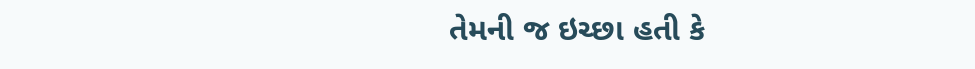તેમની જ ઇચ્છા હતી કે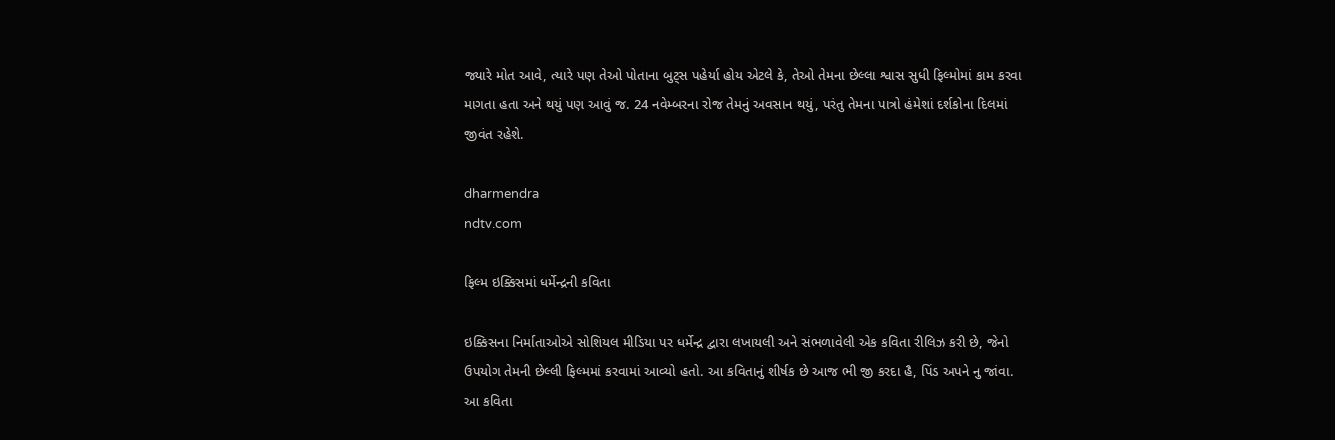જ્યારે મોત આવે, ત્યારે પણ તેઓ પોતાના બુટ્સ પહેર્યા હોય એટલે કે, તેઓ તેમના છેલ્લા શ્વાસ સુધી ફિલ્મોમાં કામ કરવા માગતા હતા અને થયું પણ આવું જ. 24 નવેમ્બરના રોજ તેમનું અવસાન થયું, પરંતુ તેમના પાત્રો હંમેશાં દર્શકોના દિલમાં જીવંત રહેશે.

dharmendra
ndtv.com

ફિલ્મ ઇક્કિસમાં ધર્મેન્દ્રની કવિતા

ઇક્કિસના નિર્માતાઓએ સોશિયલ મીડિયા પર ધર્મેન્દ્ર દ્વારા લખાયલી અને સંભળાવેલી એક કવિતા રીલિઝ કરી છે, જેનો ઉપયોગ તેમની છેલ્લી ફિલ્મમાં કરવામાં આવ્યો હતો. આ કવિતાનું શીર્ષક છે આજ ભી જી કરદા હૈ, પિંડ અપને નુ જાંવા. આ કવિતા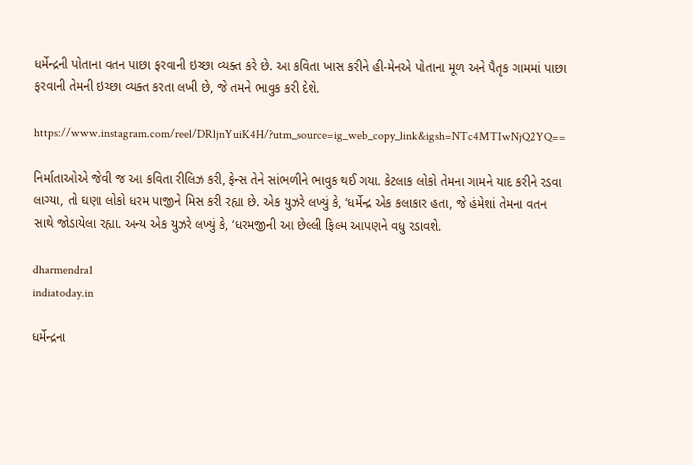ધર્મેન્દ્રની પોતાના વતન પાછા ફરવાની ઇચ્છા વ્યક્ત કરે છે. આ કવિતા ખાસ કરીને હી-મેનએ પોતાના મૂળ અને પૈતૃક ગામમાં પાછા ફરવાની તેમની ઇચ્છા વ્યક્ત કરતા લખી છે, જે તમને ભાવુક કરી દેશે.

https://www.instagram.com/reel/DRljnYuiK4H/?utm_source=ig_web_copy_link&igsh=NTc4MTIwNjQ2YQ==

નિર્માતાઓએ જેવી જ આ કવિતા રીલિઝ કરી, ફેન્સ તેને સાંભળીને ભાવુક થઈ ગયા. કેટલાક લોકો તેમના ગામને યાદ કરીને રડવા લાગ્યા, તો ઘણા લોકો ધરમ પાજીને મિસ કરી રહ્યા છે. એક યુઝરે લખ્યું કે, ‘ધર્મેન્દ્ર એક કલાકાર હતા, જે હંમેશાં તેમના વતન સાથે જોડાયેલા રહ્યા. અન્ય એક યુઝરે લખ્યું કે, ‘ધરમજીની આ છેલ્લી ફિલ્મ આપણને વધુ રડાવશે.

dharmendra1
indiatoday.in

ધર્મેન્દ્રના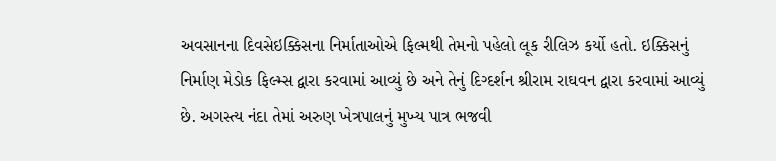અવસાનના દિવસેઇક્કિસના નિર્માતાઓએ ફિલ્મથી તેમનો પહેલો લૂક રીલિઝ કર્યો હતો. ઇક્કિસનું નિર્માણ મેડોક ફિલ્મ્સ દ્વારા કરવામાં આવ્યું છે અને તેનું દિગ્દર્શન શ્રીરામ રાઘવન દ્વારા કરવામાં આવ્યું છે. અગસ્ત્ય નંદા તેમાં અરુણ ખેત્રપાલનું મુખ્ય પાત્ર ભજવી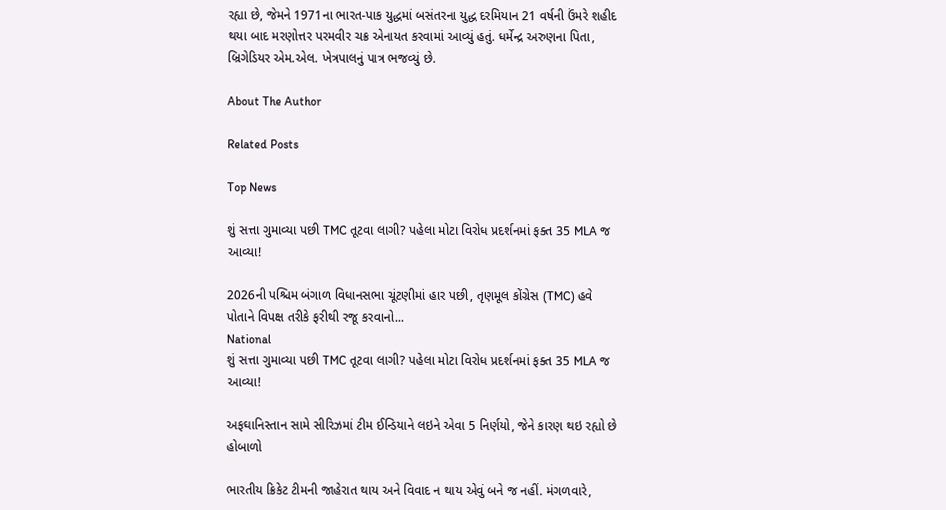રહ્યા છે, જેમને 1971ના ભારત-પાક યુદ્ધમાં બસંતરના યુદ્ધ દરમિયાન 21 વર્ષની ઉંમરે શહીદ થયા બાદ મરણોત્તર પરમવીર ચક્ર એનાયત કરવામાં આવ્યું હતું. ધર્મેન્દ્ર અરુણના પિતા, બ્રિગેડિયર એમ.એલ. ખેત્રપાલનું પાત્ર ભજવ્યું છે.

About The Author

Related Posts

Top News

શું સત્તા ગુમાવ્યા પછી TMC તૂટવા લાગી? પહેલા મોટા વિરોધ પ્રદર્શનમાં ફક્ત 35 MLA જ આવ્યા!

2026ની પશ્ચિમ બંગાળ વિધાનસભા ચૂંટણીમાં હાર પછી, તૃણમૂલ કોંગ્રેસ (TMC) હવે પોતાને વિપક્ષ તરીકે ફરીથી રજૂ કરવાનો...
National
શું સત્તા ગુમાવ્યા પછી TMC તૂટવા લાગી? પહેલા મોટા વિરોધ પ્રદર્શનમાં ફક્ત 35 MLA જ આવ્યા!

અફઘાનિસ્તાન સામે સીરિઝમાં ટીમ ઈન્ડિયાને લઇને એવા 5 નિર્ણયો, જેને કારણ થઇ રહ્યો છે હોબાળો

ભારતીય ક્રિકેટ ટીમની જાહેરાત થાય અને વિવાદ ન થાય એવું બને જ નહીં. મંગળવારે,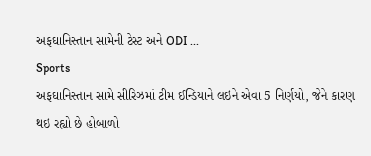અફઘાનિસ્તાન સામેની ટેસ્ટ અને ODI ...
Sports
અફઘાનિસ્તાન સામે સીરિઝમાં ટીમ ઈન્ડિયાને લઇને એવા 5 નિર્ણયો, જેને કારણ થઇ રહ્યો છે હોબાળો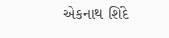એકનાથ શિંદે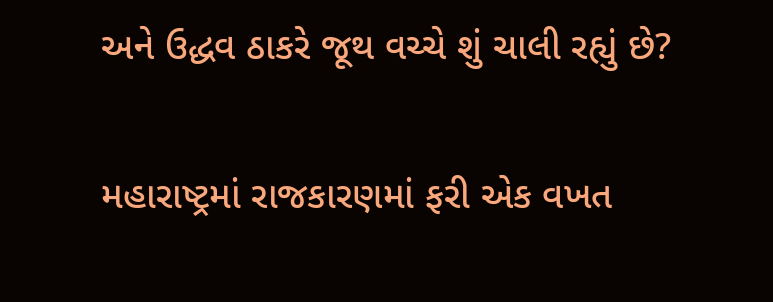અને ઉદ્ધવ ઠાકરે જૂથ વચ્ચે શું ચાલી રહ્યું છે?

મહારાષ્ટ્રમાં રાજકારણમાં ફરી એક વખત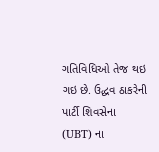ગતિવિધિઓ તેજ થઇ ગઇ છે. ઉદ્ધવ ઠાકરેની પાર્ટી શિવસેના (UBT) ના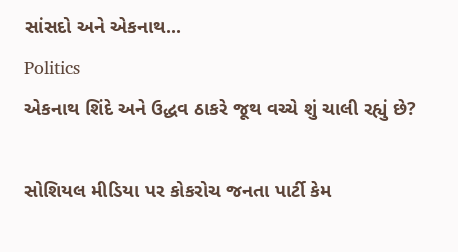સાંસદો અને એકનાથ...
Politics
એકનાથ શિંદે અને ઉદ્ધવ ઠાકરે જૂથ વચ્ચે શું ચાલી રહ્યું છે?

સોશિયલ મીડિયા પર કોકરોચ જનતા પાર્ટી કેમ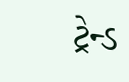ટ્રેન્ડ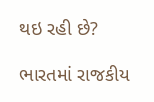થઇ રહી છે?

ભારતમાં રાજકીય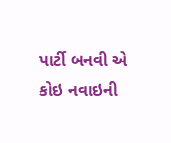પાર્ટી બનવી એ કોઇ નવાઇની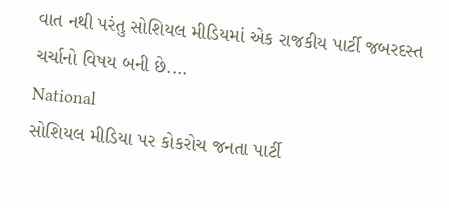વાત નથી પરંતુ સોશિયલ મીડિયમાં એક રાજકીય પાર્ટી જબરદસ્ત ચર્ચાનો વિષય બની છે....
National
સોશિયલ મીડિયા પર કોકરોચ જનતા પાર્ટી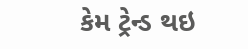કેમ ટ્રેન્ડ થઇ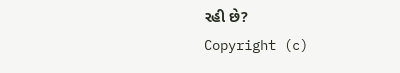રહી છે?
Copyright (c)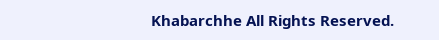Khabarchhe All Rights Reserved.